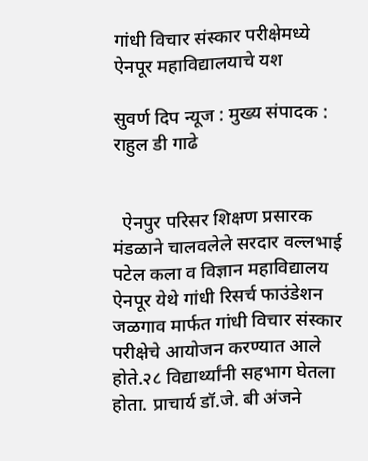गांधी विचार संस्कार परीक्षेमध्ये ऐनपूर महाविद्यालयाचे यश

सुवर्ण दिप न्यूज : मुख्य संपादक : राहुल डी गाढे


  ऐनपुर परिसर शिक्षण प्रसारक मंडळाने चालवलेले सरदार वल्लभाई पटेल कला व विज्ञान महाविद्यालय ऐनपूर येथे गांधी रिसर्च फाउंडेशन जळगाव मार्फत गांधी विचार संस्कार परीक्षेचे आयोजन करण्यात आले होते.२८ विद्यार्थ्यांनी सहभाग घेतला होता. प्राचार्य डॉ.जे. बी अंजने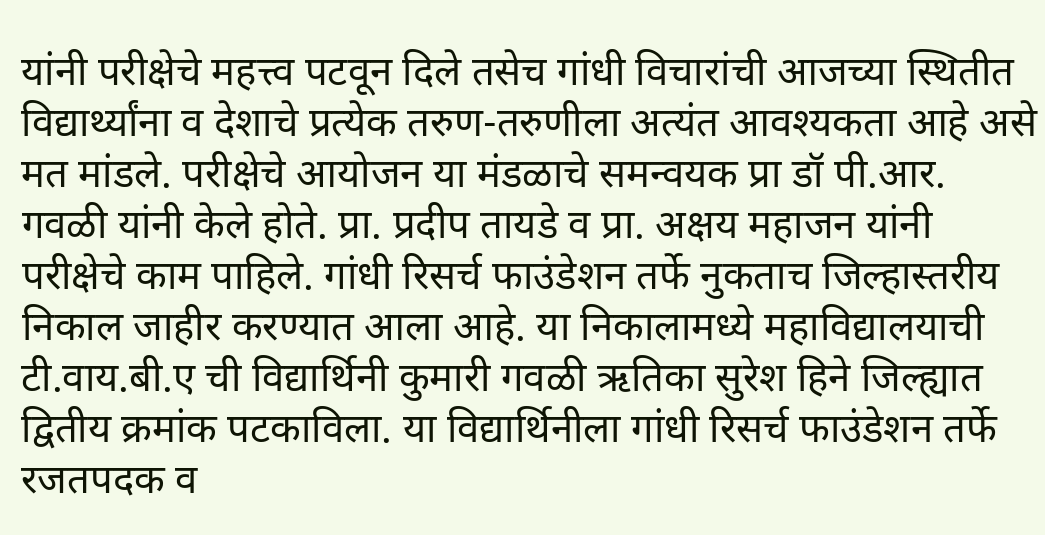यांनी परीक्षेचे महत्त्व पटवून दिले तसेच गांधी विचारांची आजच्या स्थितीत विद्यार्थ्यांना व देशाचे प्रत्येक तरुण-तरुणीला अत्यंत आवश्यकता आहे असे मत मांडले. परीक्षेचे आयोजन या मंडळाचे समन्वयक प्रा डॉ पी.आर. गवळी यांनी केले होते. प्रा. प्रदीप तायडे व प्रा. अक्षय महाजन यांनी परीक्षेचे काम पाहिले. गांधी रिसर्च फाउंडेशन तर्फे नुकताच जिल्हास्तरीय निकाल जाहीर करण्यात आला आहे. या निकालामध्ये महाविद्यालयाची टी.वाय.बी.ए ची विद्यार्थिनी कुमारी गवळी ऋतिका सुरेश हिने जिल्ह्यात द्वितीय क्रमांक पटकाविला. या विद्यार्थिनीला गांधी रिसर्च फाउंडेशन तर्फे रजतपदक व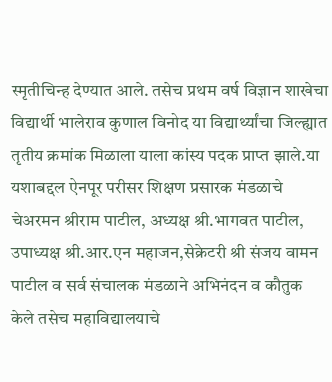स्मृतीचिन्ह देण्यात आले. तसेच प्रथम वर्ष विज्ञान शाखेचा विद्यार्थी भालेराव कुणाल विनोद या विद्यार्थ्यांचा जिल्ह्यात तृतीय क्रमांक मिळाला याला कांस्य पदक प्राप्त झाले.या यशाबद्दल ऐनपूर परीसर शिक्षण प्रसारक मंडळाचे चेअरमन श्रीराम पाटील, अध्यक्ष श्री.भागवत पाटील, उपाध्यक्ष श्री.आर.एन महाजन,सेक्रेटरी श्री संजय वामन पाटील व सर्व संचालक मंडळाने अभिनंदन व कौतुक केले‌ तसेच महाविद्यालयाचे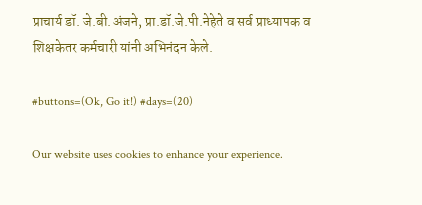प्राचार्य डॉ. जे.बी.अंजने, प्रा.डॉ.जे.पी.नेहेते व सर्व प्राध्यापक व शिक्षकेतर कर्मचारी यांनी अभिनंदन केले.

#buttons=(Ok, Go it!) #days=(20)

Our website uses cookies to enhance your experience.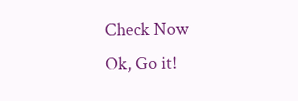Check Now
Ok, Go it!